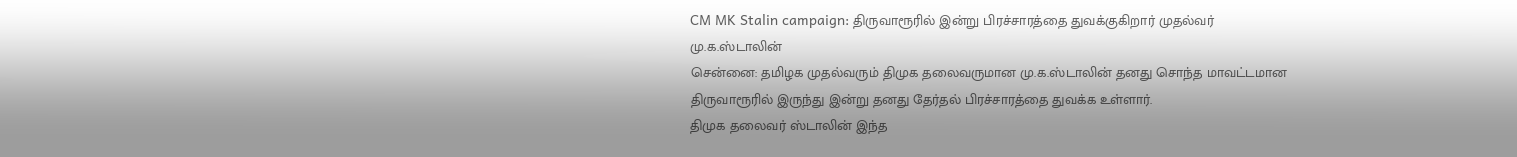CM MK Stalin campaign: திருவாரூரில் இன்று பிரச்சாரத்தை துவக்குகிறார் முதல்வர் மு.க.ஸ்டாலின்
சென்னை: தமிழக முதல்வரும் திமுக தலைவருமான மு.க.ஸ்டாலின் தனது சொந்த மாவட்டமான திருவாரூரில் இருந்து இன்று தனது தேர்தல் பிரச்சாரத்தை துவக்க உள்ளார்.
திமுக தலைவர் ஸ்டாலின் இந்த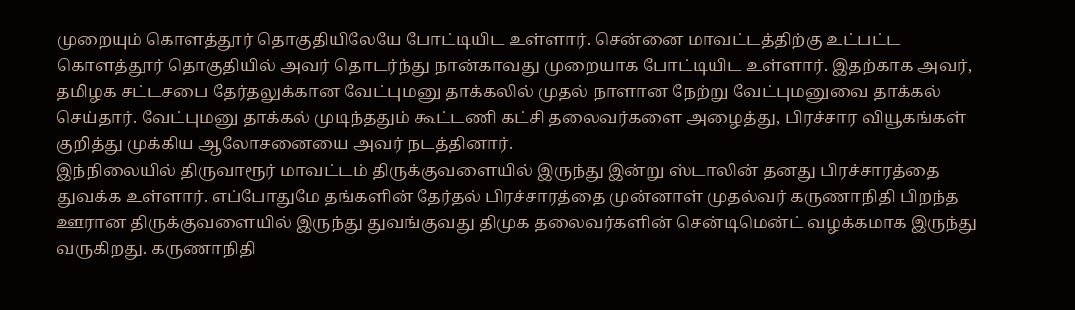முறையும் கொளத்தூர் தொகுதியிலேயே போட்டியிட உள்ளார். சென்னை மாவட்டத்திற்கு உட்பட்ட கொளத்தூர் தொகுதியில் அவர் தொடர்ந்து நான்காவது முறையாக போட்டியிட உள்ளார். இதற்காக அவர், தமிழக சட்டசபை தேர்தலுக்கான வேட்புமனு தாக்கலில் முதல் நாளான நேற்று வேட்புமனுவை தாக்கல் செய்தார். வேட்புமனு தாக்கல் முடிந்ததும் கூட்டணி கட்சி தலைவர்களை அழைத்து, பிரச்சார வியூகங்கள் குறித்து முக்கிய ஆலோசனையை அவர் நடத்தினார்.
இந்நிலையில் திருவாரூர் மாவட்டம் திருக்குவளையில் இருந்து இன்று ஸ்டாலின் தனது பிரச்சாரத்தை துவக்க உள்ளார். எப்போதுமே தங்களின் தேர்தல் பிரச்சாரத்தை முன்னாள் முதல்வர் கருணாநிதி பிறந்த ஊரான திருக்குவளையில் இருந்து துவங்குவது திமுக தலைவர்களின் சென்டிமென்ட் வழக்கமாக இருந்து வருகிறது. கருணாநிதி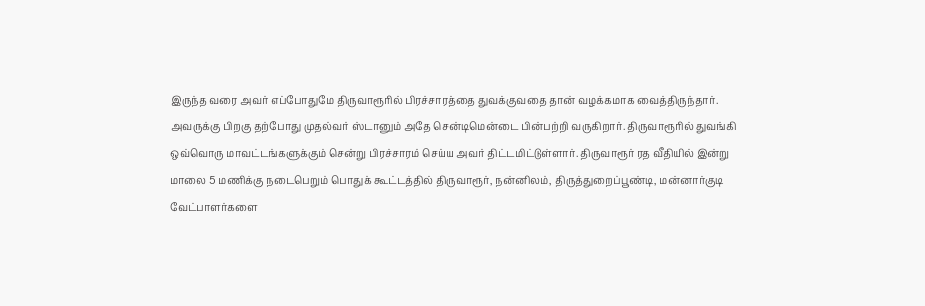இருந்த வரை அவர் எப்போதுமே திருவாரூரில் பிரச்சாரத்தை துவக்குவதை தான் வழக்கமாக வைத்திருந்தார்.
அவருக்கு பிறகு தற்போது முதல்வர் ஸ்டானும் அதே சென்டிமென்டை பின்பற்றி வருகிறார். திருவாரூரில் துவங்கி ஒவ்வொரு மாவட்டங்களுக்கும் சென்று பிரச்சாரம் செய்ய அவர் திட்டமிட்டுள்ளார். திருவாரூர் ரத வீதியில் இன்று மாலை 5 மணிக்கு நடைபெறும் பொதுக் கூட்டத்தில் திருவாரூர், நன்னிலம், திருத்துறைப்பூண்டி, மன்னார்குடி வேட்பாளர்களை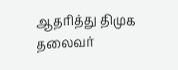ஆதரித்து திமுக தலைவர்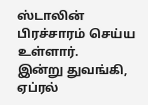ஸ்டாலின் பிரச்சாரம் செய்ய உள்ளார்.
இன்று துவங்கி, ஏப்ரல்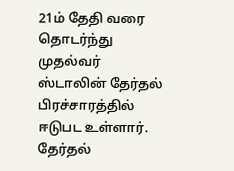21ம் தேதி வரை தொடர்ந்து முதல்வர் ஸ்டாலின் தேர்தல் பிரச்சாரத்தில் ஈடுபட உள்ளார். தேர்தல்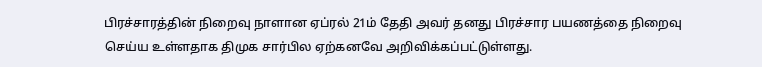பிரச்சாரத்தின் நிறைவு நாளான ஏப்ரல் 21ம் தேதி அவர் தனது பிரச்சார பயணத்தை நிறைவு செய்ய உள்ளதாக திமுக சார்பில ஏற்கனவே அறிவிக்கப்பட்டுள்ளது.